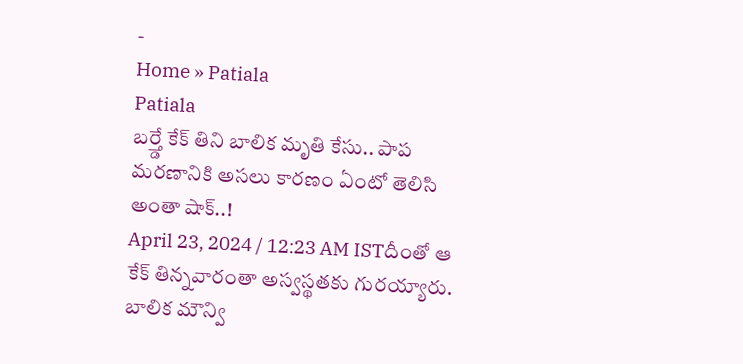-
Home » Patiala
Patiala
బర్త్డే కేక్ తిని బాలిక మృతి కేసు.. పాప మరణానికి అసలు కారణం ఏంటో తెలిసి అంతా షాక్..!
April 23, 2024 / 12:23 AM ISTదీంతో ఆ కేక్ తిన్నవారంతా అస్వస్థతకు గురయ్యారు. బాలిక మౌన్వి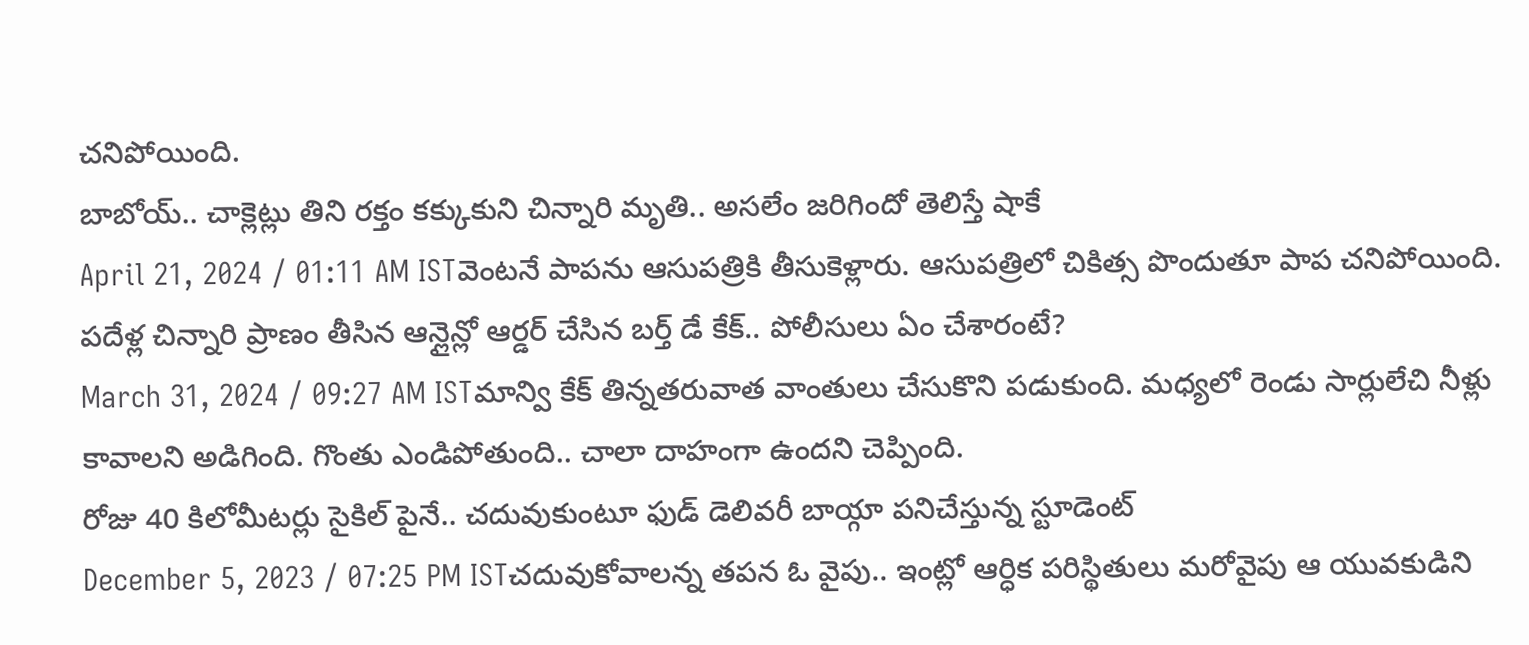చనిపోయింది.
బాబోయ్.. చాక్లెట్లు తిని రక్తం కక్కుకుని చిన్నారి మృతి.. అసలేం జరిగిందో తెలిస్తే షాకే
April 21, 2024 / 01:11 AM ISTవెంటనే పాపను ఆసుపత్రికి తీసుకెళ్లారు. ఆసుపత్రిలో చికిత్స పొందుతూ పాప చనిపోయింది.
పదేళ్ల చిన్నారి ప్రాణం తీసిన ఆన్లైన్లో ఆర్డర్ చేసిన బర్త్ డే కేక్.. పోలీసులు ఏం చేశారంటే?
March 31, 2024 / 09:27 AM ISTమాన్వి కేక్ తిన్నతరువాత వాంతులు చేసుకొని పడుకుంది. మధ్యలో రెండు సార్లులేచి నీళ్లు కావాలని అడిగింది. గొంతు ఎండిపోతుంది.. చాలా దాహంగా ఉందని చెప్పింది.
రోజు 40 కిలోమీటర్లు సైకిల్ పైనే.. చదువుకుంటూ ఫుడ్ డెలివరీ బాయ్గా పనిచేస్తున్న స్టూడెంట్
December 5, 2023 / 07:25 PM ISTచదువుకోవాలన్న తపన ఓ వైపు.. ఇంట్లో ఆర్ధిక పరిస్థితులు మరోవైపు ఆ యువకుడిని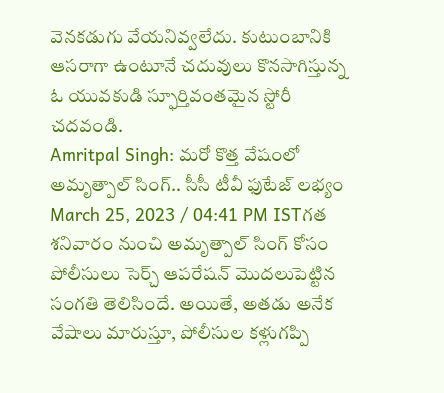వెనకడుగు వేయనివ్వలేదు. కుటుంబానికి ఆసరాగా ఉంటూనే చదువులు కొనసాగిస్తున్న ఓ యువకుడి స్ఫూర్తివంతమైన స్టోరీ చదవండి.
Amritpal Singh: మరో కొత్త వేషంలో అమృత్పాల్ సింగ్.. సీసీ టీవీ ఫుటేజ్ లభ్యం
March 25, 2023 / 04:41 PM ISTగత శనివారం నుంచి అమృత్పాల్ సింగ్ కోసం పోలీసులు సెర్చ్ ఆపరేషన్ మొదలుపెట్టిన సంగతి తెలిసిందే. అయితే, అతడు అనేక వేషాలు మారుస్తూ, పోలీసుల కళ్లుగప్పి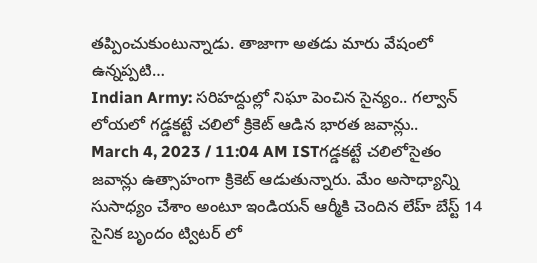తప్పించుకుంటున్నాడు. తాజాగా అతడు మారు వేషంలో ఉన్నప్పటి…
Indian Army: సరిహద్దుల్లో నిఘా పెంచిన సైన్యం.. గల్వాన్ లోయలో గడ్డకట్టే చలిలో క్రికెట్ ఆడిన భారత జవాన్లు..
March 4, 2023 / 11:04 AM ISTగడ్డకట్టే చలిలోసైతం జవాన్లు ఉత్సాహంగా క్రికెట్ ఆడుతున్నారు. మేం అసాధ్యాన్ని సుసాధ్యం చేశాం అంటూ ఇండియన్ ఆర్మీకి చెందిన లేహ్ బేస్ట్ 14 సైనిక బృందం ట్విటర్ లో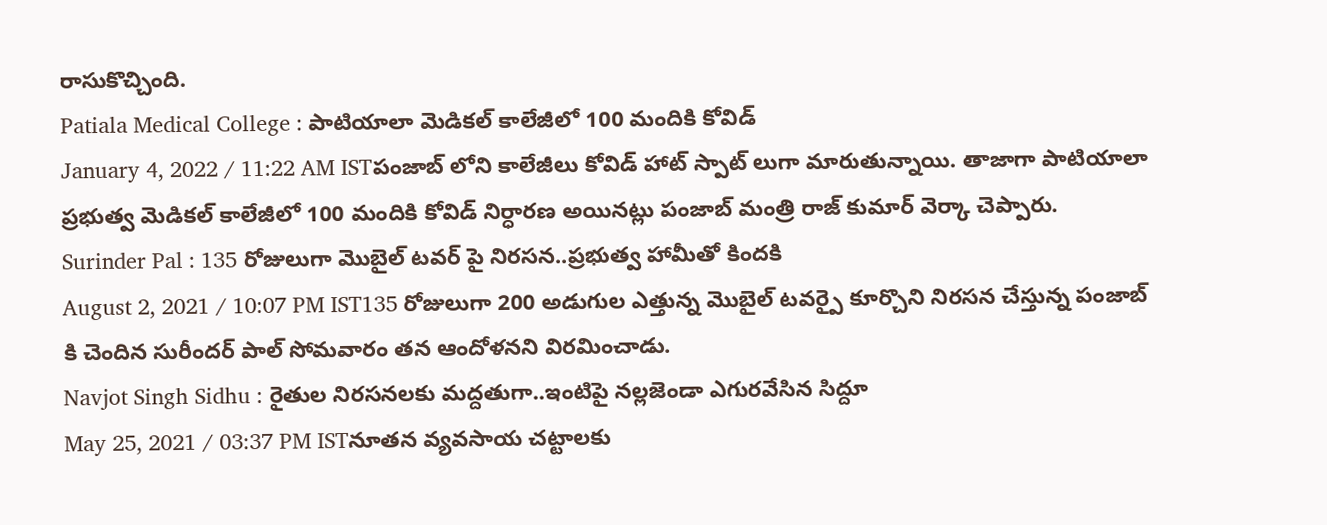రాసుకొచ్చింది.
Patiala Medical College : పాటియాలా మెడికల్ కాలేజీలో 100 మందికి కోవిడ్
January 4, 2022 / 11:22 AM ISTపంజాబ్ లోని కాలేజీలు కోవిడ్ హాట్ స్పాట్ లుగా మారుతున్నాయి. తాజాగా పాటియాలా ప్రభుత్వ మెడికల్ కాలేజీలో 100 మందికి కోవిడ్ నిర్ధారణ అయినట్లు పంజాబ్ మంత్రి రాజ్ కుమార్ వెర్కా చెప్పారు.
Surinder Pal : 135 రోజులుగా మొబైల్ టవర్ పై నిరసన..ప్రభుత్వ హామీతో కిందకి
August 2, 2021 / 10:07 PM IST135 రోజులుగా 200 అడుగుల ఎత్తున్న మొబైల్ టవర్పై కూర్చొని నిరసన చేస్తున్న పంజాబ్ కి చెందిన సురీందర్ పాల్ సోమవారం తన ఆందోళనని విరమించాడు.
Navjot Singh Sidhu : రైతుల నిరసనలకు మద్దతుగా..ఇంటిపై నల్లజెండా ఎగురవేసిన సిద్దూ
May 25, 2021 / 03:37 PM ISTనూతన వ్యవసాయ చట్టాలకు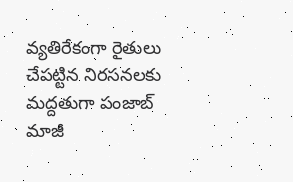వ్యతిరేకంగా రైతులు చేపట్టిన నిరసనలకు మద్దతుగా పంజాబ్ మాజీ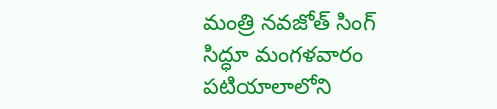మంత్రి నవజోత్ సింగ్ సిద్ధూ మంగళవారం పటియాలాలోని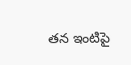తన ఇంటిపై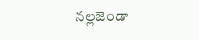నల్లజెండా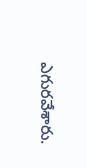ఎగురవేశారు.